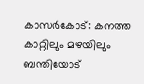കാസർകോട്: കനത്ത കാറ്റിലും മഴയിലും ബന്തിയോട്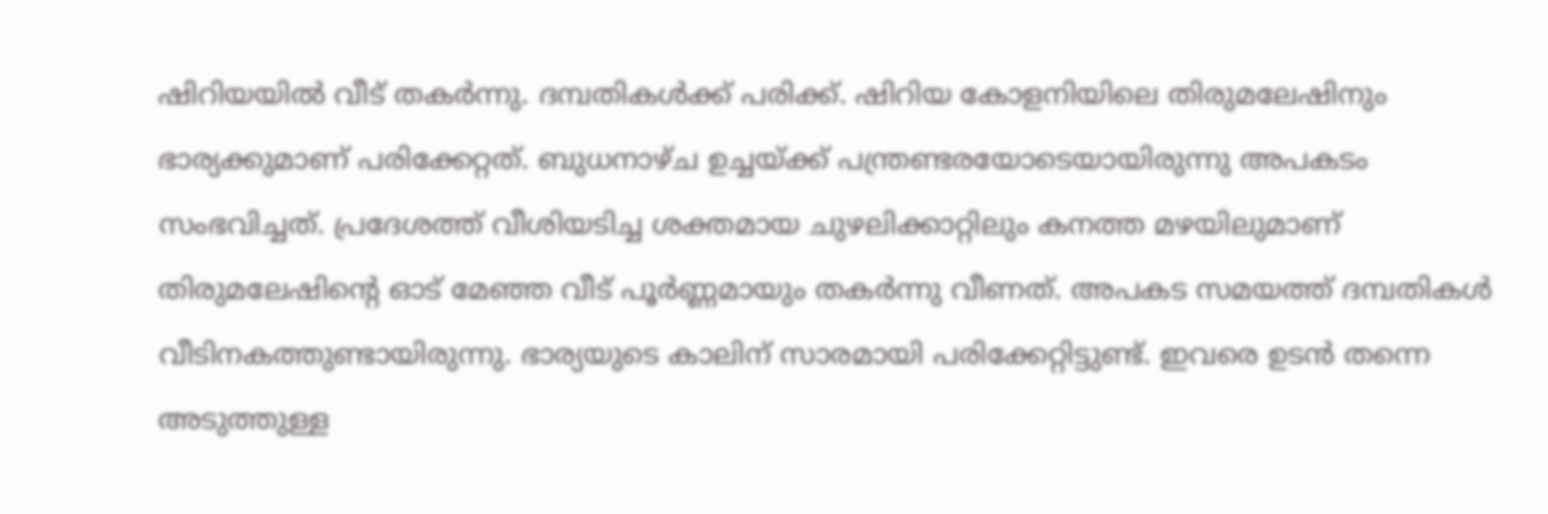ഷിറിയയിൽ വീട് തകർന്നു. ദമ്പതികൾക്ക് പരിക്ക്. ഷിറിയ കോളനിയിലെ തിരുമലേഷിനും ഭാര്യക്കുമാണ് പരിക്കേറ്റത്. ബുധനാഴ്ച ഉച്ചയ്ക്ക് പന്ത്രണ്ടരയോടെയായിരുന്നു അപകടം സംഭവിച്ചത്. പ്രദേശത്ത് വീശിയടിച്ച ശക്തമായ ചുഴലിക്കാറ്റിലും കനത്ത മഴയിലുമാണ് തിരുമലേഷിന്റെ ഓട് മേഞ്ഞ വീട് പൂർണ്ണമായും തകർന്നു വീണത്. അപകട സമയത്ത് ദമ്പതികൾ വീടിനകത്തുണ്ടായിരുന്നു. ഭാര്യയുടെ കാലിന് സാരമായി പരിക്കേറ്റിട്ടുണ്ട്. ഇവരെ ഉടൻ തന്നെ അടുത്തുള്ള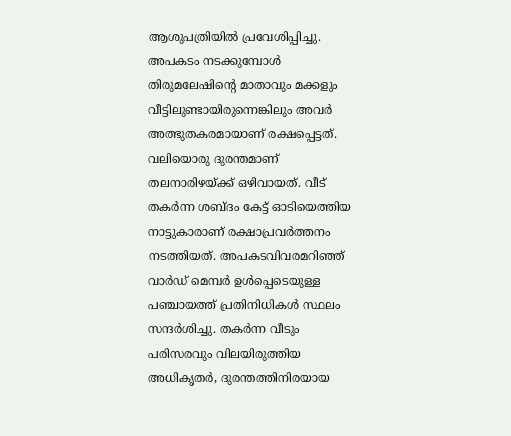ആശുപത്രിയിൽ പ്രവേശിപ്പിച്ചു.
അപകടം നടക്കുമ്പോൾ തിരുമലേഷിന്റെ മാതാവും മക്കളും വീട്ടിലുണ്ടായിരുന്നെങ്കിലും അവർ അത്ഭുതകരമായാണ് രക്ഷപ്പെട്ടത്. വലിയൊരു ദുരന്തമാണ് തലനാരിഴയ്ക്ക് ഒഴിവായത്. വീട് തകർന്ന ശബ്ദം കേട്ട് ഓടിയെത്തിയ നാട്ടുകാരാണ് രക്ഷാപ്രവർത്തനം നടത്തിയത്. അപകടവിവരമറിഞ്ഞ് വാർഡ് മെമ്പർ ഉൾപ്പെടെയുള്ള പഞ്ചായത്ത് പ്രതിനിധികൾ സ്ഥലം സന്ദർശിച്ചു. തകർന്ന വീടും പരിസരവും വിലയിരുത്തിയ അധികൃതർ, ദുരന്തത്തിനിരയായ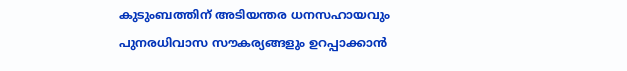കുടുംബത്തിന് അടിയന്തര ധനസഹായവും പുനരധിവാസ സൗകര്യങ്ങളും ഉറപ്പാക്കാൻ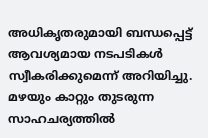അധികൃതരുമായി ബന്ധപ്പെട്ട് ആവശ്യമായ നടപടികൾ സ്വീകരിക്കുമെന്ന് അറിയിച്ചു. മഴയും കാറ്റും തുടരുന്ന സാഹചര്യത്തിൽ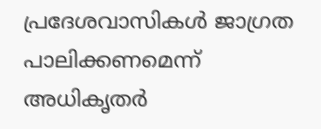പ്രദേശവാസികൾ ജാഗ്രത പാലിക്കണമെന്ന് അധികൃതർ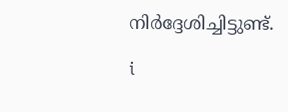നിർദ്ദേശിച്ചിട്ടുണ്ട്.

i